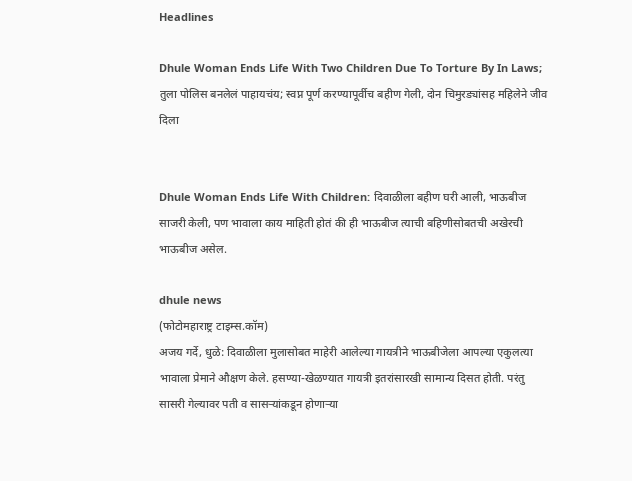Headlines

Dhule Woman Ends Life With Two Children Due To Torture By In Laws; तुला पोलिस बनलेलं पाहायचंय; स्वप्न पूर्ण करण्यापूर्वीच बहीण गेली, दोन चिमुरड्यांसह महिलेने जीव दिला


Dhule Woman Ends Life With Children: दिवाळीला बहीण घरी आली, भाऊबीज साजरी केली, पण भावाला काय माहिती होतं की ही भाऊबीज त्याची बहिणीसोबतची अखेरची भाऊबीज असेल.

dhule news
(फोटोमहाराष्ट्र टाइम्स.कॉम)
अजय गर्दे, धुळे: दिवाळीला मुलासोबत माहेरी आलेल्या गायत्रीने भाऊबीजेला आपल्या एकुलत्या भावाला प्रेमाने औक्षण केले. हसण्या-खेळण्यात गायत्री इतरांसारखी सामान्य दिसत होती. परंतु सासरी गेल्यावर पती व सासऱ्यांकडून होणाऱ्या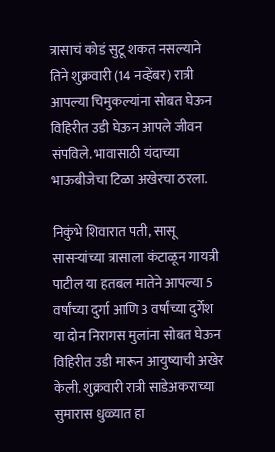त्रासाचं कोडं सुटू शकत नसल्याने तिने शुक्रवारी (14 नव्हेंबर) रात्री आपल्या चिमुकल्यांना सोबत घेऊन विहिरीत उडी घेऊन आपले जीवन संपविले. भावासाठी यंदाच्या भाऊबीजेचा टिळा अखेरचा ठरला.

निकुंभे शिवारात पती, सासू सासऱ्यांच्या त्रासाला कंटाळून गायत्री पाटील या हतबल मातेने आपल्या 5 वर्षांच्या दुर्गा आणि 3 वर्षांच्या दुर्गेश या दोन निरागस मुलांना सोबत घेऊन विहिरीत उडी मारून आयुष्याची अखेर केली. शुक्रवारी रात्री साडेअकराच्या सुमारास धुळ्यात हा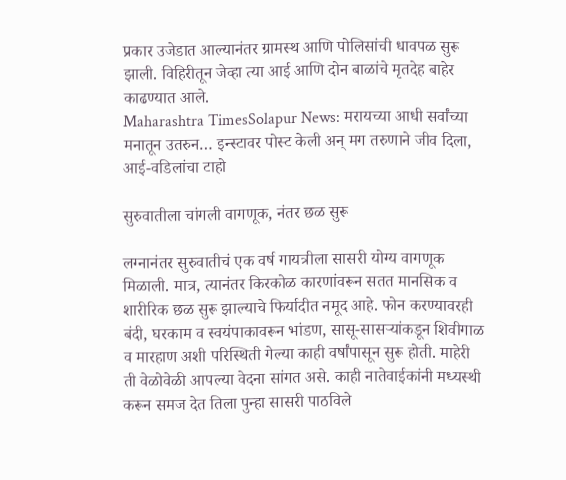प्रकार उजेडात आल्यानंतर ग्रामस्थ आणि पोलिसांची धावपळ सुरू झाली. विहिरीतून जेव्हा त्या आई आणि दोन बाळांचे मृतदेह बाहेर काढण्यात आले.
Maharashtra TimesSolapur News: मरायच्या आधी सर्वांच्या मनातून उतरुन… इन्स्टावर पोस्ट केली अन् मग तरुणाने जीव दिला, आई-वडिलांचा टाहो

सुरुवातीला चांगली वागणूक, नंतर छळ सुरू

लग्नानंतर सुरुवातीचं एक वर्ष गायत्रीला सासरी योग्य वागणूक मिळाली. मात्र, त्यानंतर किरकोळ कारणांवरून सतत मानसिक व शारीरिक छळ सुरू झाल्याचे फिर्यादीत नमूद आहे. फोन करण्यावरही बंदी, घरकाम व स्वयंपाकावरून भांडण, सासू-सासऱ्यांकडून शिवीगाळ व मारहाण अशी परिस्थिती गेल्या काही वर्षांपासून सुरू होती. माहेरी ती वेळोवेळी आपल्या वेदना सांगत असे. काही नातेवाईकांनी मध्यस्थी करून समज देत तिला पुन्हा सासरी पाठविले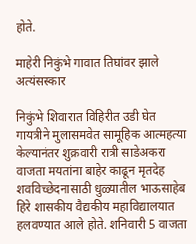होते.

माहेरी निकुंभे गावात तिघांवर झाले अत्यंसस्कार

निकुंभे शिवारात विहिरीत उडी घेत गायत्रीने मुलासमवेत सामूहिक आत्महत्या केल्यानंतर शुक्रवारी रात्री साडेअकरा वाजता मयतांना बाहेर काढून मृतदेह शवविच्छेदनासाठी धुळ्यातील भाऊसाहेब हिरे शासकीय वैद्यकीय महाविद्यालयात हलवण्यात आले होते. शनिवारी 5 वाजता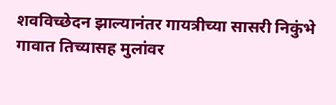शवविच्छेदन झाल्यानंतर गायत्रीच्या सासरी निकुंभे गावात तिच्यासह मुलांवर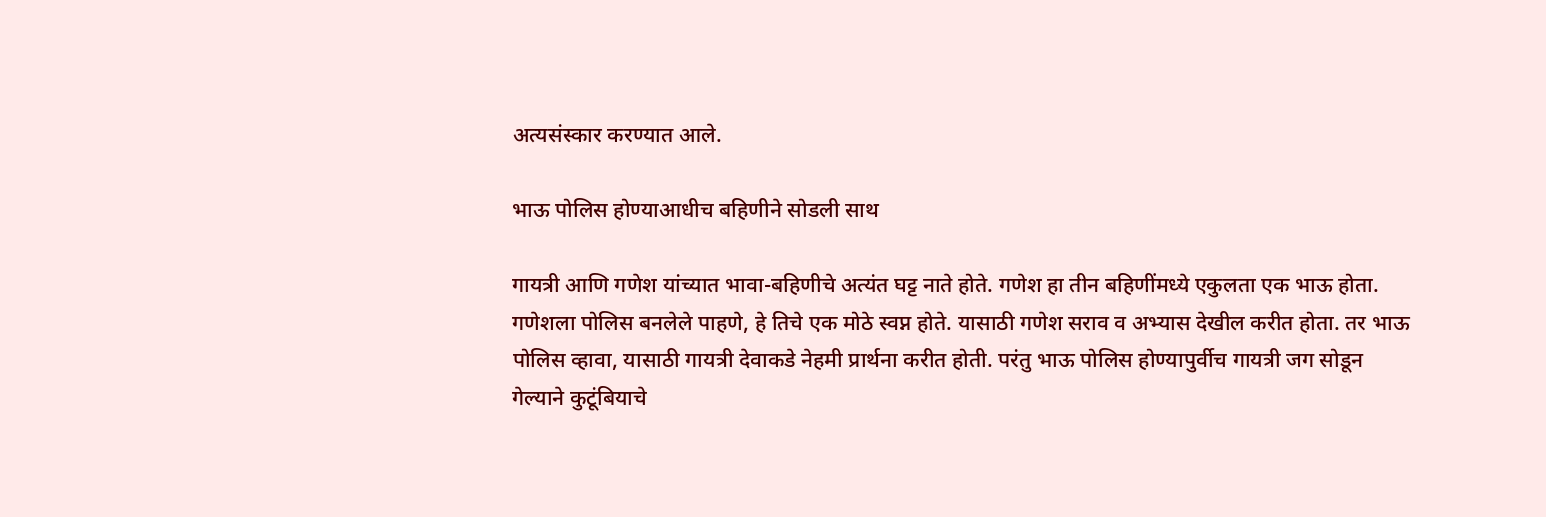अत्यसंस्कार करण्यात आले.

भाऊ पोलिस होण्याआधीच बहिणीने सोडली साथ

गायत्री आणि गणेश यांच्यात भावा-बहिणीचे अत्यंत घट्ट नाते होते. गणेश हा तीन बहिणींमध्ये एकुलता एक भाऊ होता. गणेशला पोलिस बनलेले पाहणे, हे तिचे एक मोठे स्वप्न होते. यासाठी गणेश सराव व अभ्यास देखील करीत होता. तर भाऊ पोलिस व्हावा, यासाठी गायत्री देवाकडे नेहमी प्रार्थना करीत होती. परंतु भाऊ पोलिस होण्यापुर्वीच गायत्री जग सोडून गेल्याने कुटूंबियाचे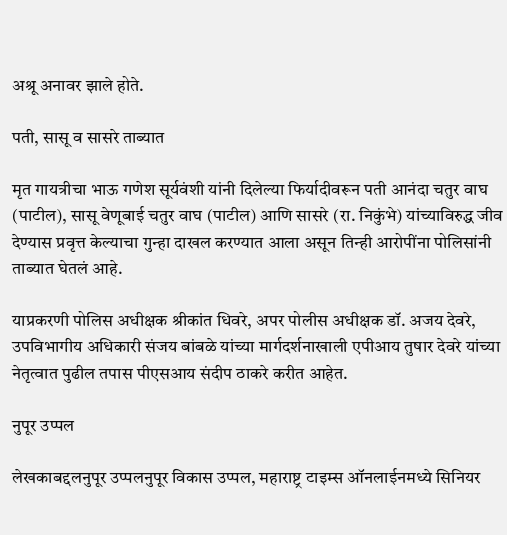अश्रू अनावर झाले होते.

पती, सासू व सासरे ताब्यात

मृत गायत्रीचा भाऊ गणेश सूर्यवंशी यांनी दिलेल्या फिर्यादीवरून पती आनंदा चतुर वाघ (पाटील), सासू वेणूबाई चतुर वाघ (पाटील) आणि सासरे (रा. निकुंभे) यांच्याविरुद्ध जीव देण्यास प्रवृत्त केल्याचा गुन्हा दाखल करण्यात आला असून तिन्ही आरोपींना पोलिसांनी ताब्यात घेतलं आहे.

याप्रकरणी पोलिस अधीक्षक श्रीकांत धिवरे, अपर पोलीस अधीक्षक डॉ. अजय देवरे, उपविभागीय अधिकारी संजय बांबळे यांच्या मार्गदर्शनाखाली एपीआय तुषार देवरे यांच्या नेतृत्वात पुढील तपास पीएसआय संदीप ठाकरे करीत आहेत.

नुपूर उप्पल

लेखकाबद्दलनुपूर उप्पलनुपूर विकास उप्पल, महाराष्ट्र टाइम्स ऑनलाईनमध्ये सिनियर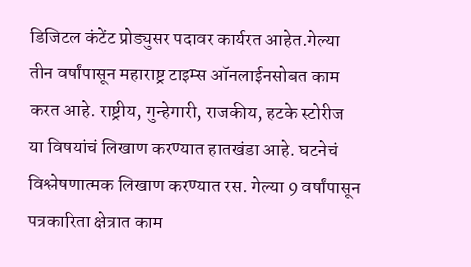डिजिटल कंटेंट प्रोड्युसर पदावर कार्यरत आहेत.गेल्या तीन वर्षांपासून महाराष्ट्र टाइम्स ऑनलाईनसोबत काम करत आहे. राष्ट्रीय, गुन्हेगारी, राजकीय, हटके स्टोरीज या विषयांचं लिखाण करण्यात हातखंडा आहे. घटनेचं विश्लेषणात्मक लिखाण करण्यात रस. गेल्या 9 वर्षांपासून पत्रकारिता क्षेत्रात काम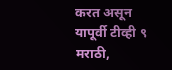करत असून यापूर्वी टीव्ही ९ मराठी,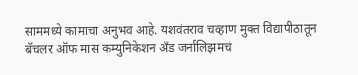साममध्ये कामाचा अनुभव आहे. यशवंतराव चव्हाण मुक्त विद्यापीठातून बॅचलर ऑफ मास कम्युनिकेशन अँड जर्नालिझमचं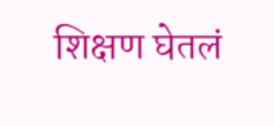शिक्षण घेतलं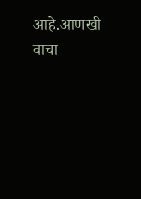आहे.आणखी वाचा